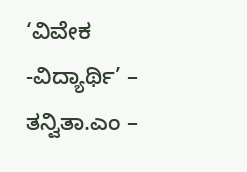‘ವಿವೇಕ -ವಿದ್ಯಾರ್ಥಿ’ – ತನ್ವಿತಾ.ಎಂ –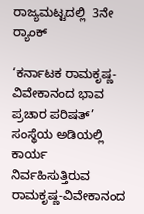ರಾಜ್ಯಮಟ್ಟದಲ್ಲಿ  3ನೇ ರ‍್ಯಾಂಕ್

‘ಕರ್ನಾಟಕ ರಾಮಕೃಷ್ಣ- ವಿವೇಕಾನಂದ ಭಾವ ಪ್ರಚಾರ ಪರಿಷತ್’ ಸಂಸ್ಥೆಯ ಅಡಿಯಲ್ಲಿ ಕಾರ್ಯ ನಿರ್ವಹಿಸುತ್ತಿರುವ ರಾಮಕೃಷ್ಣ-ವಿವೇಕಾನಂದ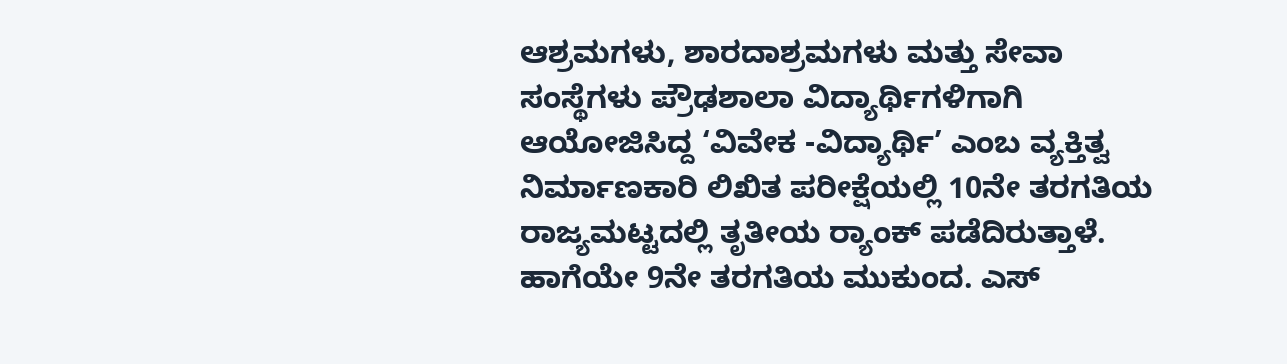ಆಶ್ರಮಗಳು, ಶಾರದಾಶ್ರಮಗಳು ಮತ್ತು ಸೇವಾ ಸಂಸ್ಥೆಗಳು ಪ್ರೌಢಶಾಲಾ ವಿದ್ಯಾರ್ಥಿಗಳಿಗಾಗಿ ಆಯೋಜಿಸಿದ್ದ ‘ವಿವೇಕ -ವಿದ್ಯಾರ್ಥಿ’ ಎಂಬ ವ್ಯಕ್ತಿತ್ವ ನಿರ್ಮಾಣಕಾರಿ ಲಿಖಿತ ಪರೀಕ್ಷೆಯಲ್ಲಿ 10ನೇ ತರಗತಿಯ  ರಾಜ್ಯಮಟ್ಟದಲ್ಲಿ ತೃತೀಯ ರ‍್ಯಾಂಕ್ ಪಡೆದಿರುತ್ತಾಳೆ. ಹಾಗೆಯೇ 9ನೇ ತರಗತಿಯ ಮುಕುಂದ. ಎಸ್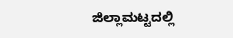ಜಿಲ್ಲಾಮಟ್ಟದಲ್ಲಿ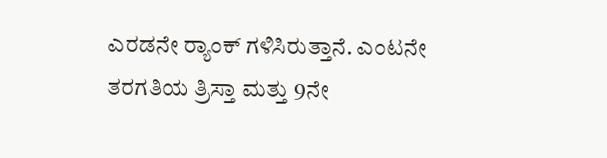ಎರಡನೇ ರ‍್ಯಾಂಕ್ ಗಳಿಸಿರುತ್ತಾನೆ. ಎಂಟನೇ ತರಗತಿಯ ತ್ರಿಸ್ತಾ ಮತ್ತು 9ನೇ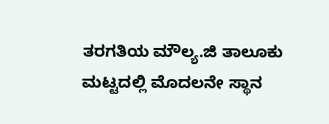ತರಗತಿಯ ಮೌಲ್ಯ.ಜಿ ತಾಲೂಕು ಮಟ್ಟದಲ್ಲಿ ಮೊದಲನೇ ಸ್ಥಾನ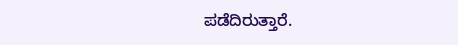ಪಡೆದಿರುತ್ತಾರೆ.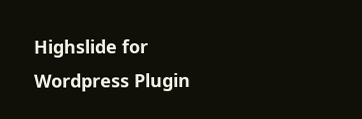Highslide for Wordpress Plugin